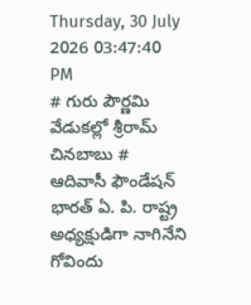Thursday, 30 July 2026 03:47:40 PM
# గురు పౌర్ణమి వేడుకల్లో శ్రీరామ్ చినబాబు # ఆదివాసీ ఫౌండేషన్ భారత్ ఏ. పి. రాష్ట్ర అధ్యక్షుడిగా నాగినేని గోవిందు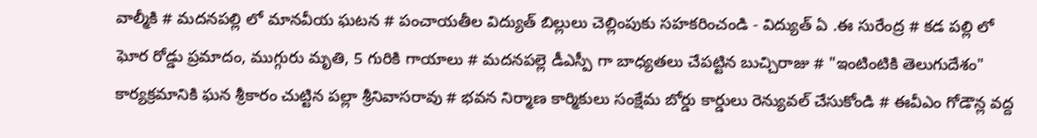వాల్మీకి # మదనపల్లి లో మానవీయ ఘటన # పంచాయతీల విద్యుత్ బిల్లులు చెల్లింపుకు సహకరించండి - విద్యుత్ ఏ .ఈ సురేంద్ర # కడ పల్లి లో ఘోర రోడ్డు ప్రమాదం, ముగ్గురు మృతి, 5 గురికి గాయాలు # మదనపల్లె డీఎస్పీ గా బాధ్యతలు చేపట్టిన బుచ్చిరాజు # "ఇంటింటికి తెలుగుదేశం" కార్యక్రమానికి ఘన శ్రీకారం చుట్టిన పల్లా శ్రీనివాసరావు # భవన నిర్మాణ కార్మికులు సంక్షేమ బోర్డు కార్డులు రెన్యువల్ చేసుకోండి # ఈవీఎం గోడౌన్ల వద్ద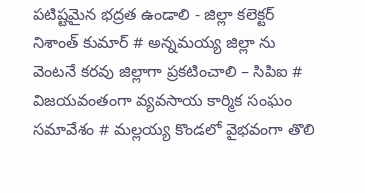పటిష్టమైన భద్రత ఉండాలి - జిల్లా కలెక్టర్ నిశాంత్ కుమార్ # అన్నమయ్య జిల్లా ను వెంటనే కరవు జిల్లాగా ప్రకటించాలి – సిపిఐ # విజయవంతంగా వ్యవసాయ కార్మిక సంఘం సమావేశం # మల్లయ్య కొండలో వైభవంగా తొలి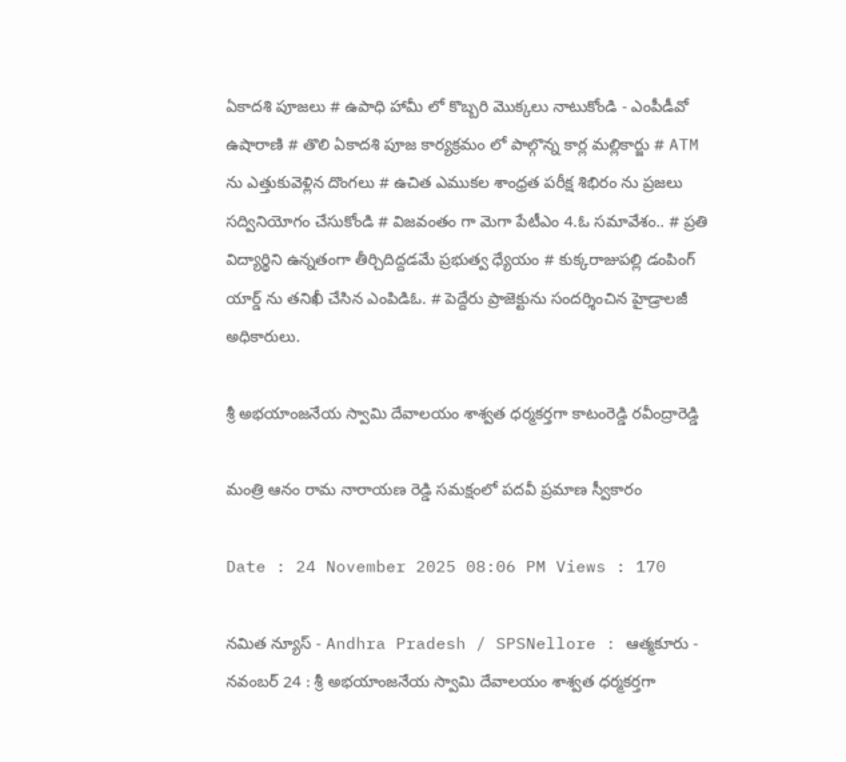ఏకాదశి పూజలు # ఉపాధి హామీ లో కొబ్బరి మొక్కలు నాటుకోండి - ఎంపీడీవో ఉషారాణి # తొలి ఏకాదశి పూజ కార్యక్రమం లో పాల్గొన్న కార్ల మల్లికార్జు # ATM ను ఎత్తుకువెళ్లిన దొంగలు # ఉచిత ఎముకల శాంధ్రత పరీక్ష శిభిరం ను ప్రజలు సద్వినియోగం చేసుకోండి # విజవంతం గా మెగా పేటీఎం 4.ఓ సమావేశం.. # ప్రతి విద్యార్థిని ఉన్నతంగా తీర్చిదిద్దడమే ప్రభుత్వ ధ్యేయం # కుక్కరాజుపల్లి డంపింగ్ యార్డ్ ను తనిఖీ చేసిన ఎంపిడిఓ. # పెద్దేరు ప్రాజెక్టును సందర్శించిన హైడ్రాలజీ అధికారులు.

శ్రీ అభయాంజనేయ స్వామి దేవాలయం శాశ్వత ధర్మకర్తగా కాటంరెడ్డి రవీంద్రారెడ్డి

మంత్రి ఆనం రామ నారాయణ రెడ్డి సమక్షంలో పదవీ ప్రమాణ స్వీకారం

Date : 24 November 2025 08:06 PM Views : 170

నమిత న్యూస్ - Andhra Pradesh / SPSNellore : ఆత్మకూరు - నవంబర్ 24 : శ్రీ అభయాంజనేయ స్వామి దేవాలయం శాశ్వత ధర్మకర్తగా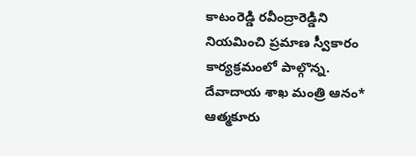కాటంరెడ్డి రవీంద్రారెడ్డిని నియమించి ప్రమాణ స్వీకారం కార్యక్రమంలో పాల్గొన్న. దేవాదాయ శాఖ మంత్రి ఆనం* ఆత్మకూరు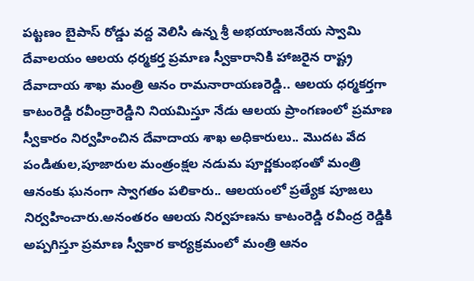పట్టణం బైపాస్ రోడ్డు వద్ద వెలిసి ఉన్న శ్రీ అభయాంజనేయ స్వామి దేవాలయం ఆలయ ధర్మకర్త ప్రమాణ స్వీకారానికి హాజరైన రాష్ట్ర దేవాదాయ శాఖ మంత్రి ఆనం రామనారాయణరెడ్డి.. ఆలయ ధర్మకర్తగా కాటంరెడ్డి రవీంద్రారెడ్డిని నియమిస్తూ నేడు ఆలయ ప్రాంగణంలో ప్రమాణ స్వీకారం నిర్వహించిన దేవాదాయ శాఖ అధికారులు.. మొదట వేద పండితుల,పూజారుల మంత్రంక్షల నడుమ పూర్ణకుంభంతో మంత్రి ఆనంకు ఘనంగా స్వాగతం పలికారు.. ఆలయంలో ప్రత్యేక పూజలు నిర్వహించారు.అనంతరం ఆలయ నిర్వహణను కాటంరెడ్డి రవీంద్ర రెడ్డికి అప్పగిస్తూ ప్రమాణ స్వీకార కార్యక్రమంలో మంత్రి ఆనం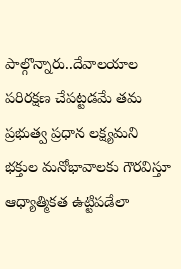పాల్గొన్నారు..దేవాలయాల పరిరక్షణ చేపట్టడమే తమ ప్రభుత్వ ప్రధాన లక్ష్యమని భక్తుల మనోభావాలకు గౌరవిస్తూ ఆధ్యాత్మికత ఉట్టిపడేలా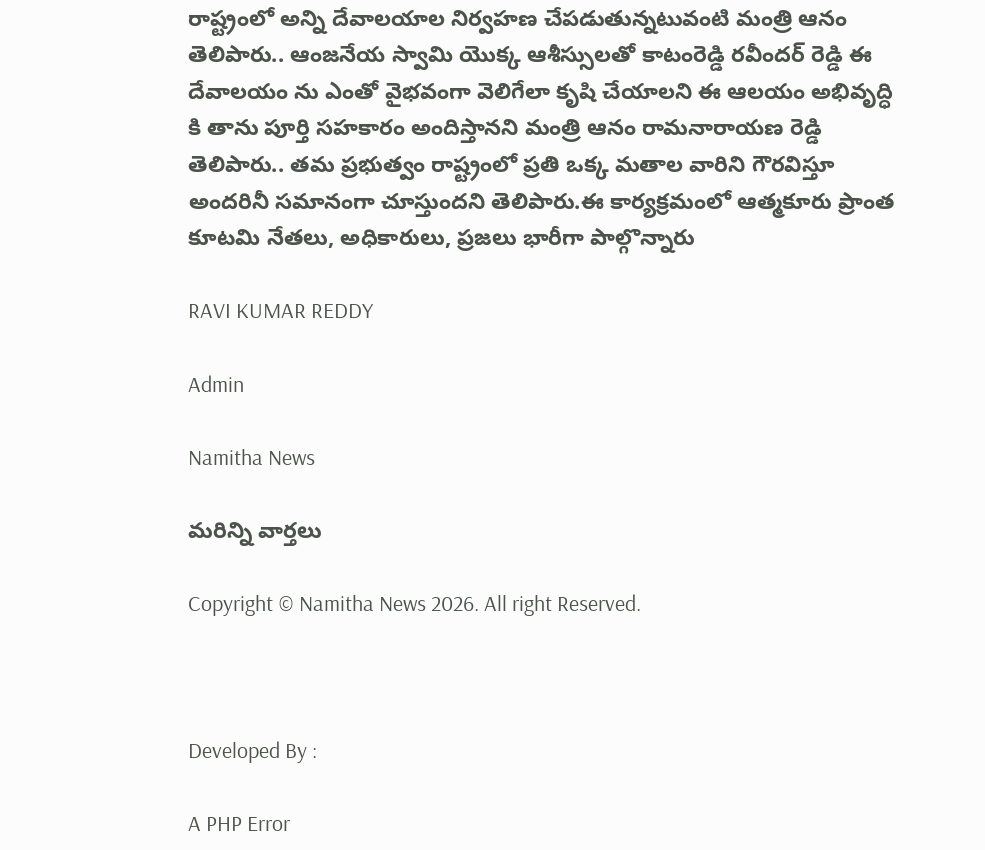రాష్ట్రంలో అన్ని దేవాలయాల నిర్వహణ చేపడుతున్నటువంటి మంత్రి ఆనం తెలిపారు.. ఆంజనేయ స్వామి యొక్క ఆశీస్సులతో కాటంరెడ్డి రవీందర్ రెడ్డి ఈ దేవాలయం ను ఎంతో వైభవంగా వెలిగేలా కృషి చేయాలని ఈ ఆలయం అభివృద్ధి కి తాను పూర్తి సహకారం అందిస్తానని మంత్రి ఆనం రామనారాయణ రెడ్డి తెలిపారు.. తమ ప్రభుత్వం రాష్ట్రంలో ప్రతి ఒక్క మతాల వారిని గౌరవిస్తూ అందరినీ సమానంగా చూస్తుందని తెలిపారు.ఈ కార్యక్రమంలో ఆత్మకూరు ప్రాంత కూటమి నేతలు, అధికారులు, ప్రజలు భారీగా పాల్గొన్నారు

RAVI KUMAR REDDY

Admin

Namitha News

మరిన్ని వార్తలు

Copyright © Namitha News 2026. All right Reserved.



Developed By :

A PHP Error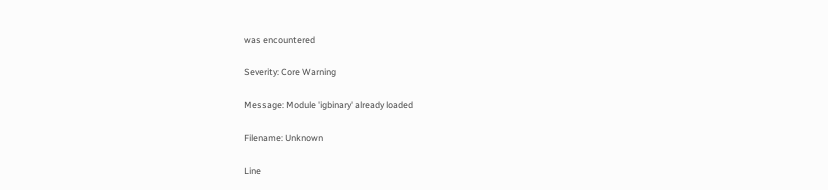was encountered

Severity: Core Warning

Message: Module 'igbinary' already loaded

Filename: Unknown

Line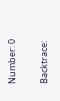Number: 0

Backtrace: